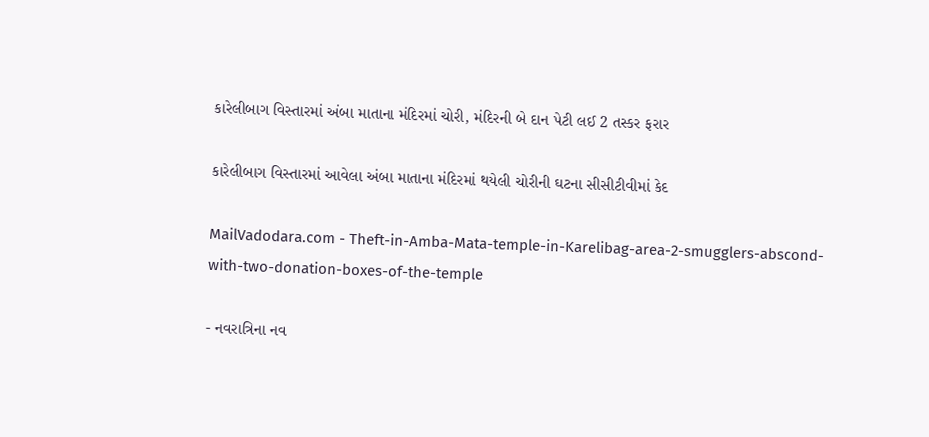કારેલીબાગ વિસ્તારમાં અંબા માતાના મંદિરમાં ચોરી, મંદિરની બે દાન પેટી લઈ 2 તસ્કર ફરાર

કારેલીબાગ વિસ્તારમાં આવેલા અંબા માતાના મંદિરમાં થયેલી ચોરીની ઘટના સીસીટીવીમાં કેદ

MailVadodara.com - Theft-in-Amba-Mata-temple-in-Karelibag-area-2-smugglers-abscond-with-two-donation-boxes-of-the-temple

- નવરાત્રિના નવ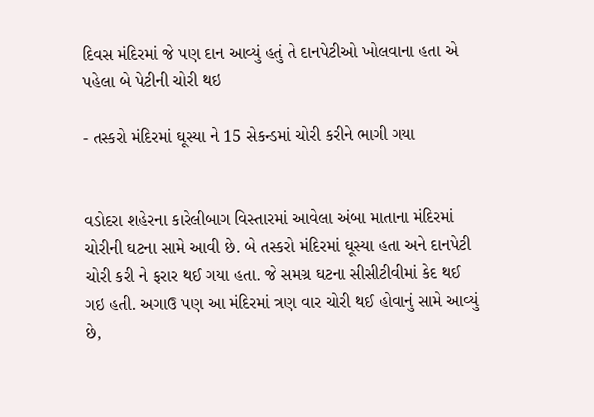દિવસ મંદિરમાં જે પણ દાન આવ્યું હતું તે દાનપેટીઓ ખોલવાના હતા એ પહેલા બે પેટીની ચોરી થઇ

- તસ્કરો મંદિરમાં ઘૂસ્યા ને 15 સેકન્ડમાં ચોરી કરીને ભાગી ગયા


વડોદરા શહેરના કારેલીબાગ વિસ્તારમાં આવેલા અંબા માતાના મંદિરમાં ચોરીની ઘટના સામે આવી છે. બે તસ્કરો મંદિરમાં ઘૂસ્યા હતા અને દાનપેટી ચોરી કરી ને ફરાર થઈ ગયા હતા. જે સમગ્ર ઘટના સીસીટીવીમાં કેદ થઈ ગઇ હતી. અગાઉ પણ આ મંદિરમાં ત્રણ વાર ચોરી થઈ હોવાનું સામે આવ્યું છે,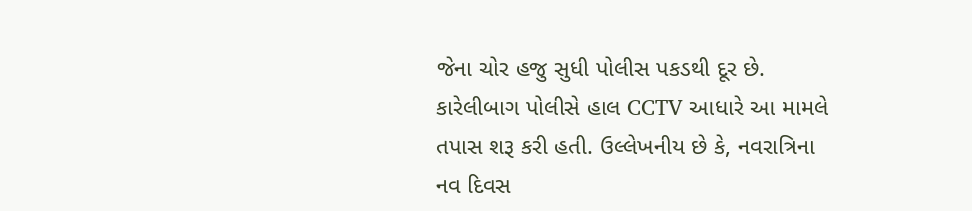જેના ચોર હજુ સુધી પોલીસ પકડથી દૂર છે. કારેલીબાગ પોલીસે હાલ CCTV આધારે આ મામલે તપાસ શરૂ કરી હતી. ઉલ્લેખનીય છે કે, નવરાત્રિના નવ દિવસ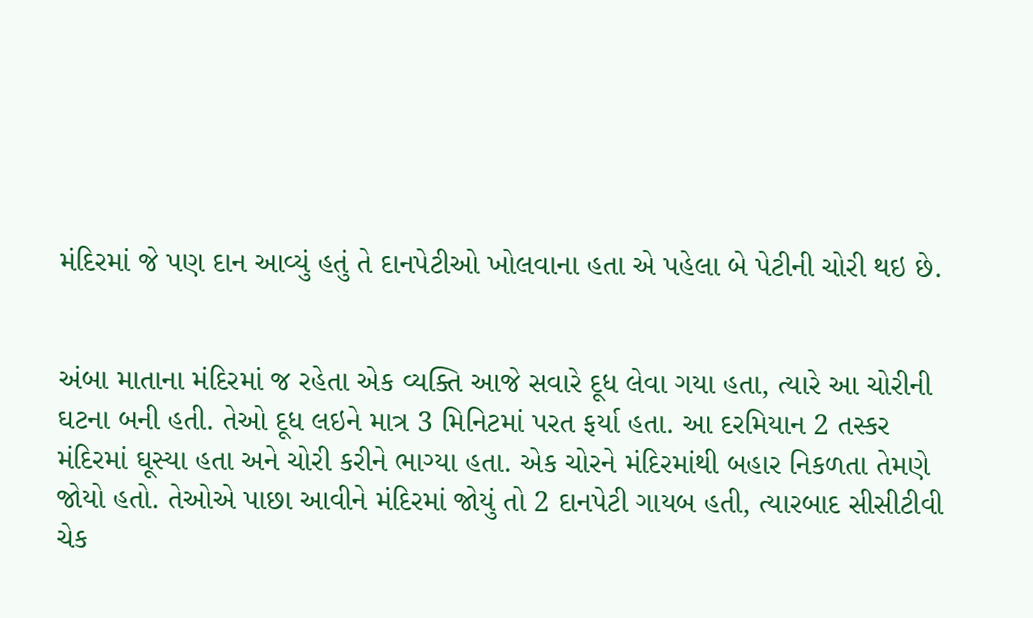મંદિરમાં જે પણ દાન આવ્યું હતું તે દાનપેટીઓ ખોલવાના હતા એ પહેલા બે પેટીની ચોરી થઇ છે.


અંબા માતાના મંદિરમાં જ રહેતા એક વ્યક્તિ આજે સવારે દૂધ લેવા ગયા હતા, ત્યારે આ ચોરીની ઘટના બની હતી. તેઓ દૂધ લઇને માત્ર 3 મિનિટમાં પરત ફર્યા હતા. આ દરમિયાન 2 તસ્કર મંદિરમાં ઘૂસ્યા હતા અને ચોરી કરીને ભાગ્યા હતા. એક ચોરને મંદિરમાંથી બહાર નિકળતા તેમણે જોયો હતો. તેઓએ પાછા આવીને મંદિરમાં જોયું તો 2 દાનપેટી ગાયબ હતી, ત્યારબાદ સીસીટીવી ચેક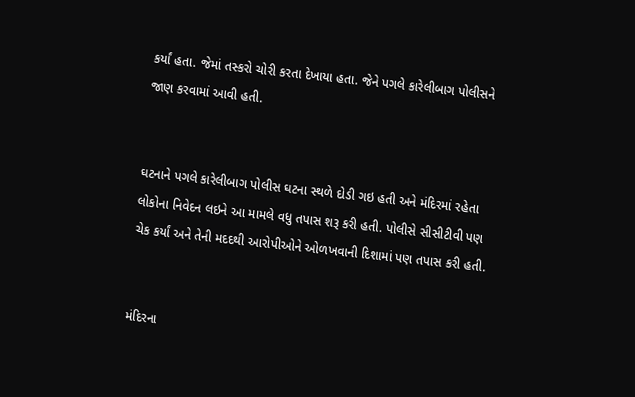કર્યાં હતા. જેમાં તસ્કરો ચોરી કરતા દેખાયા હતા. જેને પગલે કારેલીબાગ પોલીસને જાણ કરવામાં આવી હતી.


ઘટનાને પગલે કારેલીબાગ પોલીસ ઘટના સ્થળે દોડી ગઇ હતી અને મંદિરમાં રહેતા લોકોના નિવેદન લઇને આ મામલે વધુ તપાસ શરૂ કરી હતી. પોલીસે સીસીટીવી પણ ચેક કર્યાં અને તેની મદદથી આરોપીઓને ઓળખવાની દિશામાં પણ તપાસ કરી હતી.


મંદિરના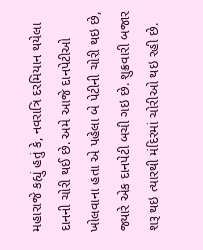મહારાજે કહ્યું હતું કે, નવરાત્રિ દરમિયાન થયેલા દાનની ચોરી થઈ છે. અમે આજે દાનપેટીઓ ખોલવાના હતા એ પહેલા બે પેટીની ચોરી થઇ છે, જ્યારે એક દાનપેટી બચી ગઇ છે. શુક્રવારી બજાર શરૂ થઇ ત્યારથી મંદિરમાં ચોરીઓ થઇ રહી છે.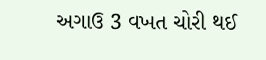અગાઉ 3 વખત ચોરી થઈ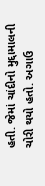હતી. જેમાં ચાંદીનો મુદ્દામાલની ચોરી થયો હતો. અગાઉ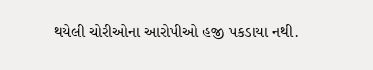થયેલી ચોરીઓના આરોપીઓ હજી પકડાયા નથી.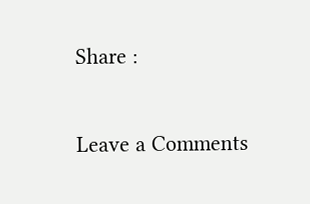Share :

Leave a Comments